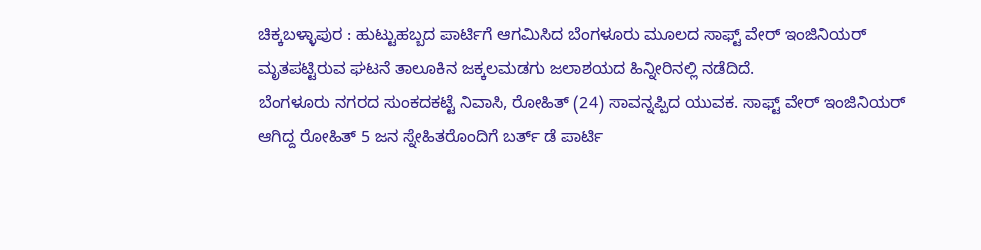ಚಿಕ್ಕಬಳ್ಳಾಪುರ : ಹುಟ್ಟುಹಬ್ಬದ ಪಾರ್ಟಿಗೆ ಆಗಮಿಸಿದ ಬೆಂಗಳೂರು ಮೂಲದ ಸಾಫ್ಟ್ ವೇರ್ ಇಂಜಿನಿಯರ್ ಮೃತಪಟ್ಟಿರುವ ಘಟನೆ ತಾಲೂಕಿನ ಜಕ್ಕಲಮಡಗು ಜಲಾಶಯದ ಹಿನ್ನೀರಿನಲ್ಲಿ ನಡೆದಿದೆ.
ಬೆಂಗಳೂರು ನಗರದ ಸುಂಕದಕಟ್ಟೆ ನಿವಾಸಿ, ರೋಹಿತ್ (24) ಸಾವನ್ನಪ್ಪಿದ ಯುವಕ. ಸಾಫ್ಟ್ ವೇರ್ ಇಂಜಿನಿಯರ್ ಆಗಿದ್ದ ರೋಹಿತ್ 5 ಜನ ಸ್ನೇಹಿತರೊಂದಿಗೆ ಬರ್ತ್ ಡೆ ಪಾರ್ಟಿ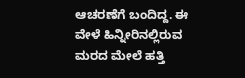ಆಚರಣೆಗೆ ಬಂದಿದ್ದ. ಈ ವೇಳೆ ಹಿನ್ನೀರಿನಲ್ಲಿರುವ ಮರದ ಮೇಲೆ ಹತ್ತಿ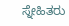ಸ್ನೇಹಿತರು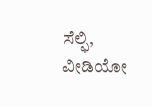ಸೆಲ್ಫಿ, ವೀಡಿಯೋ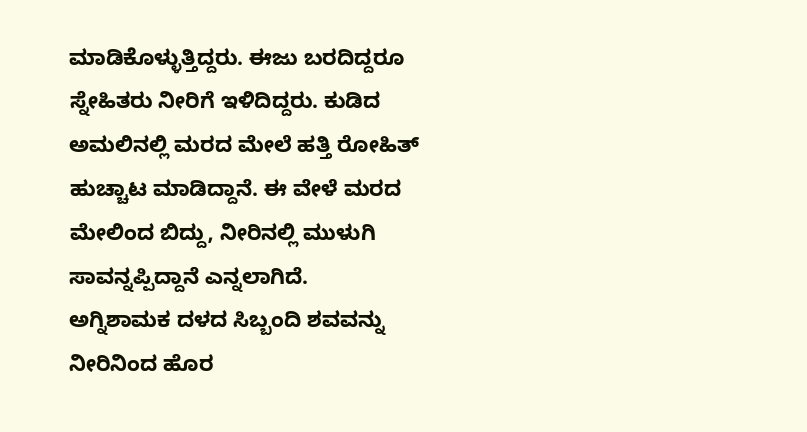ಮಾಡಿಕೊಳ್ಳುತ್ತಿದ್ದರು. ಈಜು ಬರದಿದ್ದರೂ ಸ್ನೇಹಿತರು ನೀರಿಗೆ ಇಳಿದಿದ್ದರು. ಕುಡಿದ ಅಮಲಿನಲ್ಲಿ ಮರದ ಮೇಲೆ ಹತ್ತಿ ರೋಹಿತ್ ಹುಚ್ಚಾಟ ಮಾಡಿದ್ದಾನೆ. ಈ ವೇಳೆ ಮರದ ಮೇಲಿಂದ ಬಿದ್ದು, ನೀರಿನಲ್ಲಿ ಮುಳುಗಿ ಸಾವನ್ನಪ್ಪಿದ್ದಾನೆ ಎನ್ನಲಾಗಿದೆ.
ಅಗ್ನಿಶಾಮಕ ದಳದ ಸಿಬ್ಬಂದಿ ಶವವನ್ನು ನೀರಿನಿಂದ ಹೊರ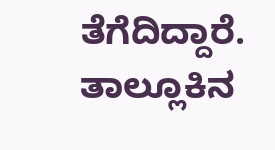ತೆಗೆದಿದ್ದಾರೆ. ತಾಲ್ಲೂಕಿನ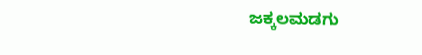ಜಕ್ಕಲಮಡಗು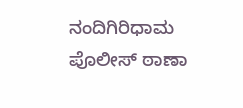ನಂದಿಗಿರಿಧಾಮ ಪೊಲೀಸ್ ಠಾಣಾ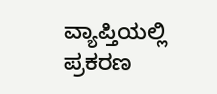ವ್ಯಾಪ್ತಿಯಲ್ಲಿ ಪ್ರಕರಣ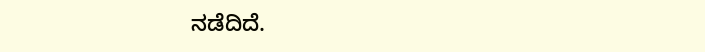ನಡೆದಿದೆ.